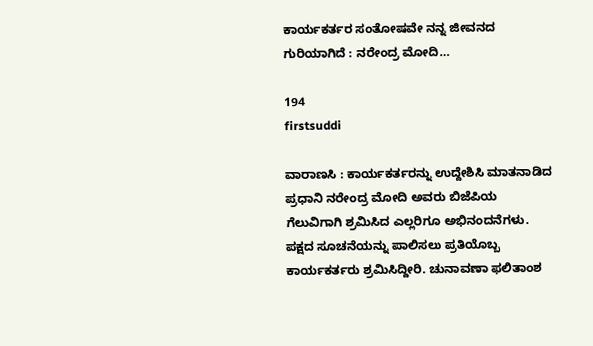ಕಾರ್ಯಕರ್ತರ ಸಂತೋಷವೇ ನನ್ನ ಜೀವನದ ಗುರಿಯಾಗಿದೆ : ನರೇಂದ್ರ ಮೋದಿ…

194
firstsuddi

ವಾರಾಣಸಿ : ಕಾರ್ಯಕರ್ತರನ್ನು ಉದ್ದೇಶಿಸಿ ಮಾತನಾಡಿದ ಪ್ರಧಾನಿ ನರೇಂದ್ರ ಮೋದಿ ಅವರು ಬಿಜೆಪಿಯ ಗೆಲುವಿಗಾಗಿ ಶ್ರಮಿಸಿದ ಎಲ್ಲರಿಗೂ ಅಭಿನಂದನೆಗಳು. ಪಕ್ಷದ ಸೂಚನೆಯನ್ನು ಪಾಲಿಸಲು ಪ್ರತಿಯೊಬ್ಬ ಕಾರ್ಯಕರ್ತರು ಶ್ರಮಿಸಿದ್ದೀರಿ. ಚುನಾವಣಾ ಫಲಿತಾಂಶ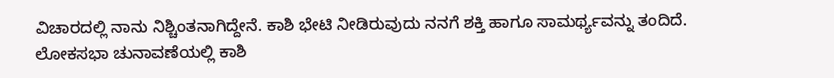ವಿಚಾರದಲ್ಲಿ ನಾನು ನಿಶ್ಚಿಂತನಾಗಿದ್ದೇನೆ. ಕಾಶಿ ಭೇಟಿ ನೀಡಿರುವುದು ನನಗೆ ಶಕ್ತಿ ಹಾಗೂ ಸಾಮರ್ಥ್ಯವನ್ನು ತಂದಿದೆ. ಲೋಕಸಭಾ ಚುನಾವಣೆಯಲ್ಲಿ ಕಾಶಿ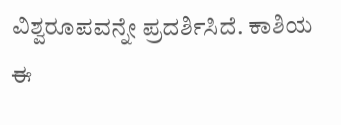ವಿಶ್ವರೂಪವನ್ನೇ ಪ್ರದರ್ಶಿಸಿದೆ. ಕಾಶಿಯ ಈ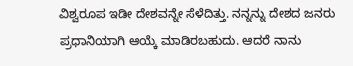ವಿಶ್ವರೂಪ ಇಡೀ ದೇಶವನ್ನೇ ಸೆಳೆದಿತ್ತು. ನನ್ನನ್ನು ದೇಶದ ಜನರು ಪ್ರಧಾನಿಯಾಗಿ ಆಯ್ಕೆ ಮಾಡಿರಬಹುದು. ಆದರೆ ನಾನು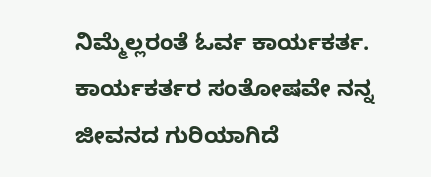ನಿಮ್ಮೆಲ್ಲರಂತೆ ಓರ್ವ ಕಾರ್ಯಕರ್ತ. ಕಾರ್ಯಕರ್ತರ ಸಂತೋಷವೇ ನನ್ನ ಜೀವನದ ಗುರಿಯಾಗಿದೆ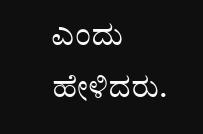ಎಂದು ಹೇಳಿದರು.